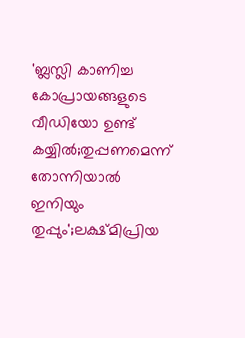'ബ്ലസ്ലി കാണിച്ച കോപ്രായങ്ങളുടെ വീഡിയോ ഉണ്ട് കയ്യിൽ;തുപ്പണമെന്ന് തോന്നിയാൽ ഇനിയും തുപ്പും';ലക്ഷ്മിപ്രിയ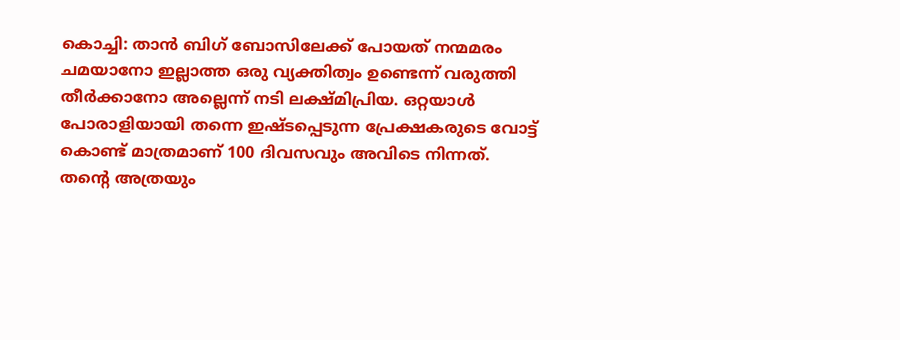കൊച്ചി: താൻ ബിഗ് ബോസിലേക്ക് പോയത് നന്മമരം ചമയാനോ ഇല്ലാത്ത ഒരു വ്യക്തിത്വം ഉണ്ടെന്ന് വരുത്തി തീർക്കാനോ അല്ലെന്ന് നടി ലക്ഷ്മിപ്രിയ. ഒറ്റയാൾ പോരാളിയായി തന്നെ ഇഷ്ടപ്പെടുന്ന പ്രേക്ഷകരുടെ വോട്ട് കൊണ്ട് മാത്രമാണ് 100 ദിവസവും അവിടെ നിന്നത്. തന്റെ അത്രയും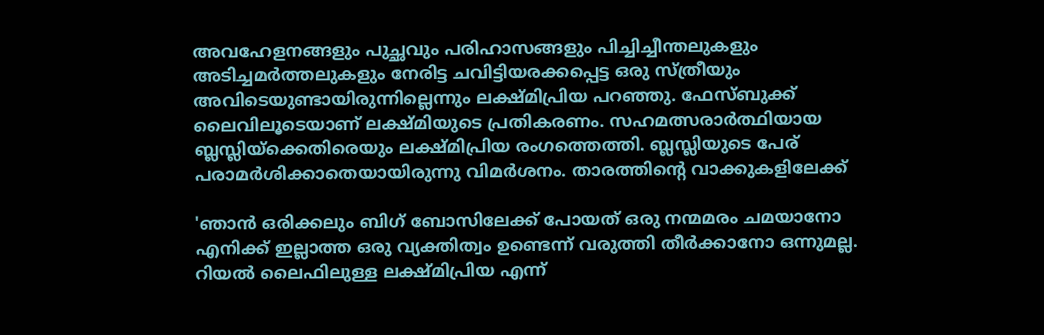അവഹേളനങ്ങളും പുച്ഛവും പരിഹാസങ്ങളും പിച്ചിച്ചീന്തലുകളും അടിച്ചമർത്തലുകളും നേരിട്ട ചവിട്ടിയരക്കപ്പെട്ട ഒരു സ്ത്രീയും അവിടെയുണ്ടായിരുന്നില്ലെന്നും ലക്ഷ്മിപ്രിയ പറഞ്ഞു. ഫേസ്ബുക്ക് ലൈവിലൂടെയാണ് ലക്ഷ്മിയുടെ പ്രതികരണം. സഹമത്സരാർത്ഥിയായ ബ്ലസ്ലിയ്ക്കെതിരെയും ലക്ഷ്മിപ്രിയ രംഗത്തെത്തി. ബ്ലസ്ലിയുടെ പേര് പരാമർശിക്കാതെയായിരുന്നു വിമർശനം. താരത്തിന്റെ വാക്കുകളിലേക്ക്

'ഞാൻ ഒരിക്കലും ബിഗ് ബോസിലേക്ക് പോയത് ഒരു നന്മമരം ചമയാനോ എനിക്ക് ഇല്ലാത്ത ഒരു വ്യക്തിത്വം ഉണ്ടെന്ന് വരുത്തി തീർക്കാനോ ഒന്നുമല്ല. റിയൽ ലൈഫിലുള്ള ലക്ഷ്മിപ്രിയ എന്ന്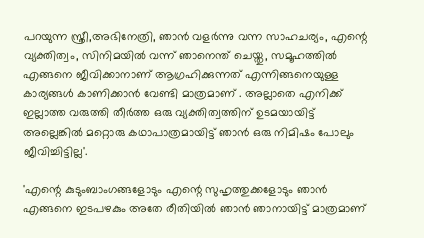പറയുന്ന സ്ത്രീ,അഭിനേത്രി, ഞാൻ വളർന്നു വന്ന സാഹചര്യം, എന്റെ വ്യക്തിത്വം, സിനിമയിൽ വന്ന് ഞാനെന്ത് ചെയ്തു, സമൂഹത്തിൽ എങ്ങനെ ജീവിക്കാനാണ് ആഗ്രഹിക്കുന്നത് എന്നിങ്ങനെയുള്ള കാര്യങ്ങൾ കാണിക്കാൻ വേണ്ടി മാത്രമാണ് . അല്ലാതെ എനിക്ക് ഇല്ലാത്ത വരുത്തി തീർത്ത ഒരു വ്യക്തിത്വത്തിന് ഉടമയായിട്ട് അല്ലെങ്കിൽ മറ്റൊരു കഥാപാത്രമായിട്ട് ഞാൻ ഒരു നിമിഷം പോലും ജീവിച്ചിട്ടില്ല'.

'എന്റെ കുടുംബാംഗങ്ങളോടും എന്റെ സുഹൃത്തുക്കളോടും ഞാൻ എങ്ങനെ ഇടപഴകും അതേ രീതിയിൽ ഞാൻ ഞാനായിട്ട് മാത്രമാണ്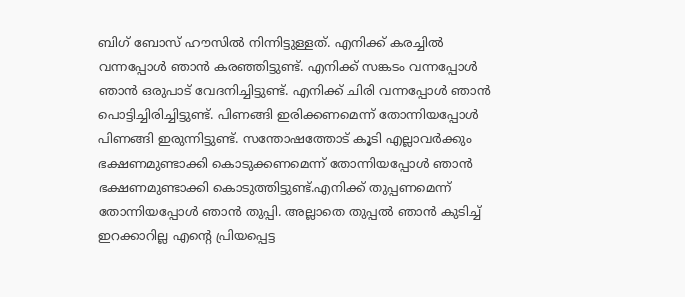ബിഗ് ബോസ് ഹൗസിൽ നിന്നിട്ടുള്ളത്. എനിക്ക് കരച്ചിൽ വന്നപ്പോൾ ഞാൻ കരഞ്ഞിട്ടുണ്ട്. എനിക്ക് സങ്കടം വന്നപ്പോൾ ഞാൻ ഒരുപാട് വേദനിച്ചിട്ടുണ്ട്. എനിക്ക് ചിരി വന്നപ്പോൾ ഞാൻ പൊട്ടിച്ചിരിച്ചിട്ടുണ്ട്. പിണങ്ങി ഇരിക്കണമെന്ന് തോന്നിയപ്പോൾ പിണങ്ങി ഇരുന്നിട്ടുണ്ട്. സന്തോഷത്തോട് കൂടി എല്ലാവർക്കും ഭക്ഷണമുണ്ടാക്കി കൊടുക്കണമെന്ന് തോന്നിയപ്പോൾ ഞാൻ ഭക്ഷണമുണ്ടാക്കി കൊടുത്തിട്ടുണ്ട്.എനിക്ക് തുപ്പണമെന്ന് തോന്നിയപ്പോൾ ഞാൻ തുപ്പി. അല്ലാതെ തുപ്പൽ ഞാൻ കുടിച്ച് ഇറക്കാറില്ല എന്റെ പ്രിയപ്പെട്ട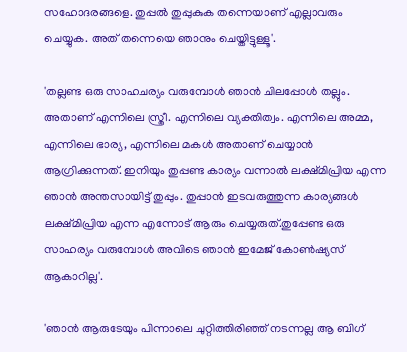സഹോദരങ്ങളെ. തുപ്പൽ തുപ്പുകുക തന്നെയാണ് എല്ലാവരും ചെയ്യുക. അത് തന്നെയെ ഞാനും ചെയ്തിട്ടുള്ളൂ'.

'തല്ലണ്ട ഒരു സാഹചര്യം വരുമ്പോൾ ഞാൻ ചിലപ്പോൾ തല്ലും. അതാണ് എന്നിലെ സ്ത്രീ. എന്നിലെ വ്യക്തിത്വം. എന്നിലെ അമ്മ, എന്നിലെ ഭാര്യ, എന്നിലെ മകൾ അതാണ് ചെയ്യാൻ ആഗ്രിക്കുന്നത്. ഇനിയും തുപ്പണ്ട കാര്യം വന്നാൽ ലക്ഷ്മിപ്രിയ എന്ന ഞാൻ അന്തസായിട്ട് തുപ്പും. തുപ്പാൻ ഇടവരുത്തുന്ന കാര്യങ്ങൾ ലക്ഷ്മിപ്രിയ എന്ന എന്നോട് ആരും ചെയ്യരുത്.തുപ്പേണ്ട ഒരു സാഹര്യം വരുമ്പോൾ അവിടെ ഞാൻ ഇമേജ് കോൺഷ്യസ് ആകാറില്ല'.

'ഞാൻ ആരുടേയും പിന്നാലെ ചുറ്റിത്തിരിഞ്ഞ് നടന്നല്ല ആ ബിഗ്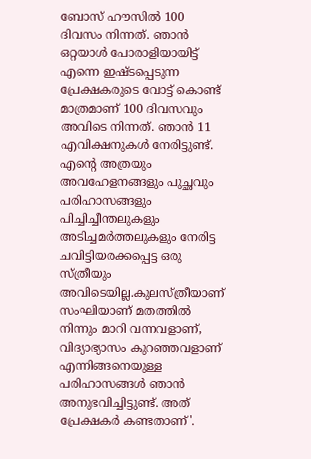ബോസ് ഹൗസിൽ 100 ദിവസം നിന്നത്. ഞാൻ ഒറ്റയാൾ പോരാളിയായിട്ട് എന്നെ ഇഷ്ടപ്പെടുന്ന പ്രേക്ഷകരുടെ വോട്ട് കൊണ്ട് മാത്രമാണ് 100 ദിവസവും അവിടെ നിന്നത്. ഞാൻ 11 എവിക്ഷനുകൾ നേരിട്ടുണ്ട്. എന്റെ അത്രയും അവഹേളനങ്ങളും പുച്ഛവും പരിഹാസങ്ങളും പിച്ചിച്ചീന്തലുകളും അടിച്ചമർത്തലുകളും നേരിട്ട ചവിട്ടിയരക്കപ്പെട്ട ഒരു സ്ത്രീയും അവിടെയില്ല.കുലസ്ത്രീയാണ് സംഘിയാണ് മതത്തിൽ നിന്നും മാറി വന്നവളാണ്, വിദ്യാഭ്യാസം കുറഞ്ഞവളാണ് എന്നിങ്ങനെയുള്ള പരിഹാസങ്ങൾ ഞാൻ അനുഭവിച്ചിട്ടുണ്ട്. അത് പ്രേക്ഷകർ കണ്ടതാണ്'.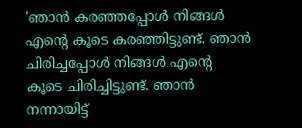'ഞാൻ കരഞ്ഞപ്പോൾ നിങ്ങൾ എന്റെ കൂടെ കരഞ്ഞിട്ടുണ്ട്. ഞാൻ ചിരിച്ചപ്പോൾ നിങ്ങൾ എന്റെ കൂടെ ചിരിച്ചിട്ടുണ്ട്. ഞാൻ നന്നായിട്ട്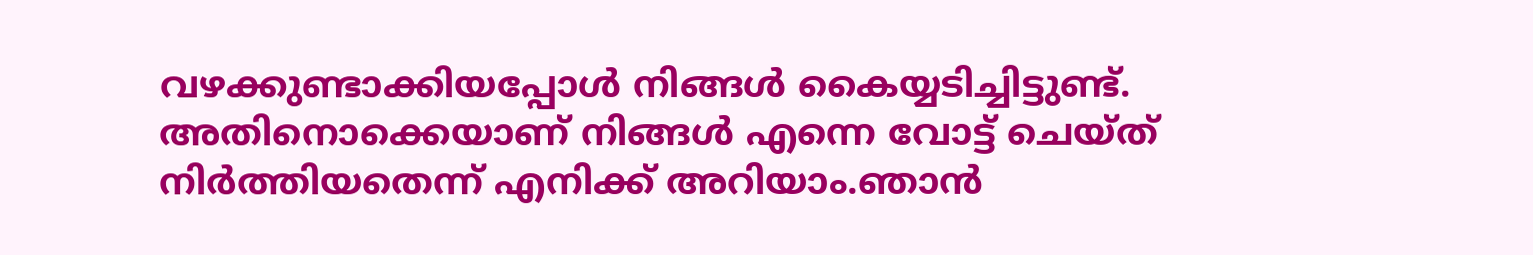വഴക്കുണ്ടാക്കിയപ്പോൾ നിങ്ങൾ കൈയ്യടിച്ചിട്ടുണ്ട്. അതിനൊക്കെയാണ് നിങ്ങൾ എന്നെ വോട്ട് ചെയ്ത് നിർത്തിയതെന്ന് എനിക്ക് അറിയാം.ഞാൻ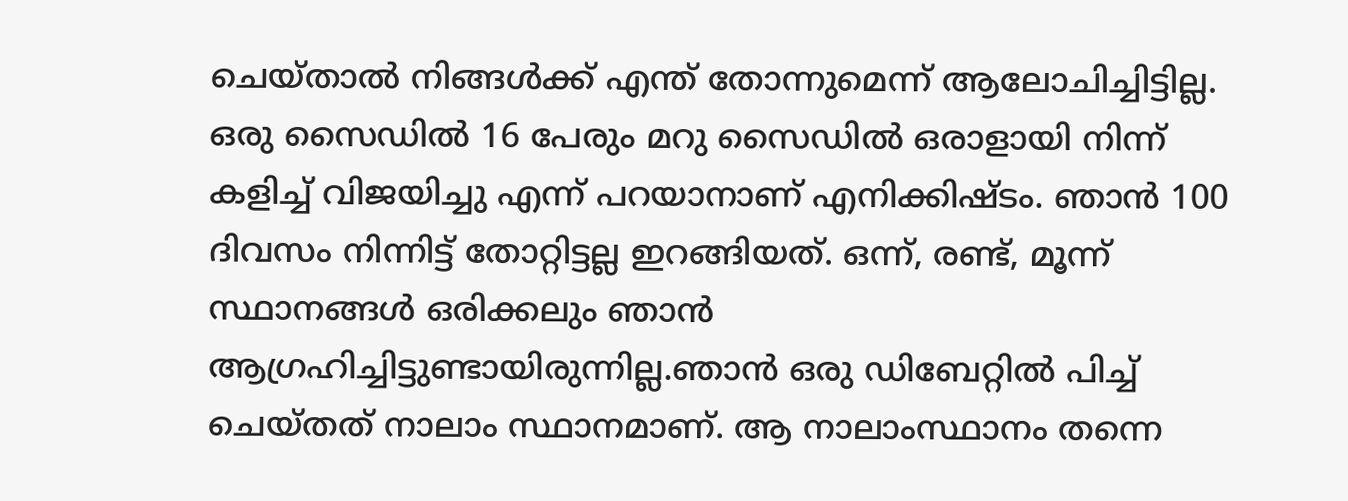ചെയ്താൽ നിങ്ങൾക്ക് എന്ത് തോന്നുമെന്ന് ആലോചിച്ചിട്ടില്ല. ഒരു സൈഡിൽ 16 പേരും മറു സൈഡിൽ ഒരാളായി നിന്ന് കളിച്ച് വിജയിച്ചു എന്ന് പറയാനാണ് എനിക്കിഷ്ടം. ഞാൻ 100 ദിവസം നിന്നിട്ട് തോറ്റിട്ടല്ല ഇറങ്ങിയത്. ഒന്ന്, രണ്ട്, മൂന്ന് സ്ഥാനങ്ങൾ ഒരിക്കലും ഞാൻ ആഗ്രഹിച്ചിട്ടുണ്ടായിരുന്നില്ല.ഞാൻ ഒരു ഡിബേറ്റിൽ പിച്ച് ചെയ്തത് നാലാം സ്ഥാനമാണ്. ആ നാലാംസ്ഥാനം തന്നെ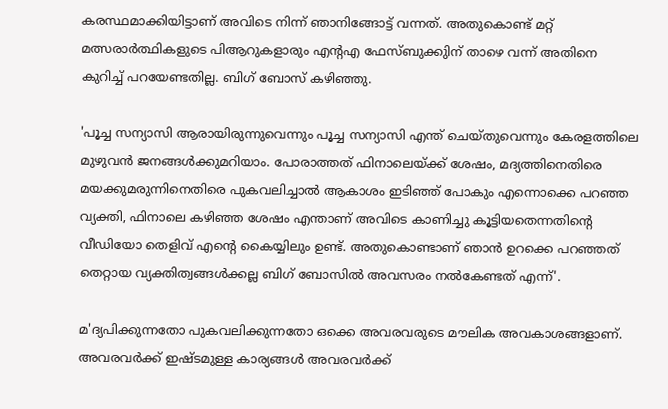കരസ്ഥമാക്കിയിട്ടാണ് അവിടെ നിന്ന് ഞാനിങ്ങോട്ട് വന്നത്. അതുകൊണ്ട് മറ്റ് മത്സരാർത്ഥികളുടെ പിആറുകളാരും എന്റഎ ഫേസ്ബുക്കുിന് താഴെ വന്ന് അതിനെ കുറിച്ച് പറയേണ്ടതില്ല. ബിഗ് ബോസ് കഴിഞ്ഞു.

'പൂച്ച സന്യാസി ആരായിരുന്നുവെന്നും പൂച്ച സന്യാസി എന്ത് ചെയ്തുവെന്നും കേരളത്തിലെ മുഴുവൻ ജനങ്ങൾക്കുമറിയാം. പോരാത്തത് ഫിനാലെയ്ക്ക് ശേഷം, മദ്യത്തിനെതിരെ മയക്കുമരുന്നിനെതിരെ പുകവലിച്ചാൽ ആകാശം ഇടിഞ്ഞ് പോകും എന്നൊക്കെ പറഞ്ഞ വ്യക്തി, ഫിനാലെ കഴിഞ്ഞ ശേഷം എന്താണ് അവിടെ കാണിച്ചു കൂട്ടിയതെന്നതിന്റെ വീഡിയോ തെളിവ് എൻ്റെ കൈയ്യിലും ഉണ്ട്. അതുകൊണ്ടാണ് ഞാൻ ഉറക്കെ പറഞ്ഞത് തെറ്റായ വ്യക്തിത്വങ്ങൾക്കല്ല ബിഗ് ബോസിൽ അവസരം നൽകേണ്ടത് എന്ന്'.

മ'ദ്യപിക്കുന്നതോ പുകവലിക്കുന്നതോ ഒക്കെ അവരവരുടെ മൗലിക അവകാശങ്ങളാണ്. അവരവർക്ക് ഇഷ്ടമുള്ള കാര്യങ്ങൾ അവരവർക്ക്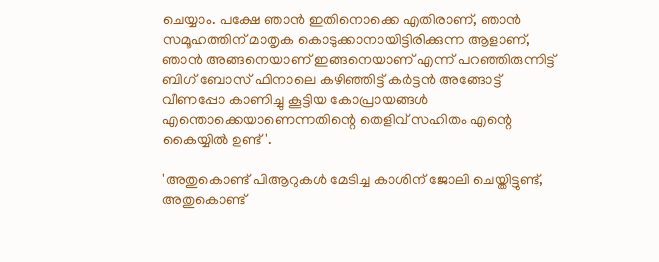ചെയ്യാം. പക്ഷേ ഞാൻ ഇതിനൊക്കെ എതിരാണ്, ഞാൻ സമൂഹത്തിന് മാതൃക കൊടുക്കാനായിട്ടിരിക്കുന്ന ആളാണ്, ഞാൻ അങ്ങനെയാണ് ഇങ്ങനെയാണ് എന്ന് പറഞ്ഞിരുന്നിട്ട് ബിഗ് ബോസ് ഫിനാലെ കഴിഞ്ഞിട്ട് കർട്ടൻ അങ്ങോട്ട് വീണപ്പോ കാണിച്ചു കൂട്ടിയ കോപ്രായങ്ങൾ എന്തൊക്കെയാണെന്നതിന്റെ തെളിവ് സഹിതം എന്റെ കൈയ്യിൽ ഉണ്ട്'.

'അതുകൊണ്ട് പിആറുകൾ മേടിച്ച കാശിന് ജോലി ചെയ്തിട്ടുണ്ട്, അതുകൊണ്ട്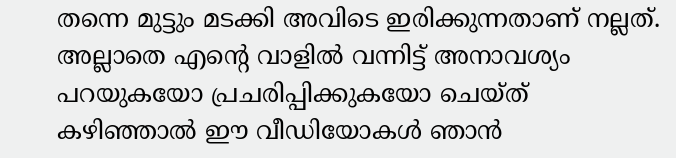തന്നെ മുട്ടും മടക്കി അവിടെ ഇരിക്കുന്നതാണ് നല്ലത്. അല്ലാതെ എന്റെ വാളിൽ വന്നിട്ട് അനാവശ്യം പറയുകയോ പ്രചരിപ്പിക്കുകയോ ചെയ്ത് കഴിഞ്ഞാൽ ഈ വീഡിയോകൾ ഞാൻ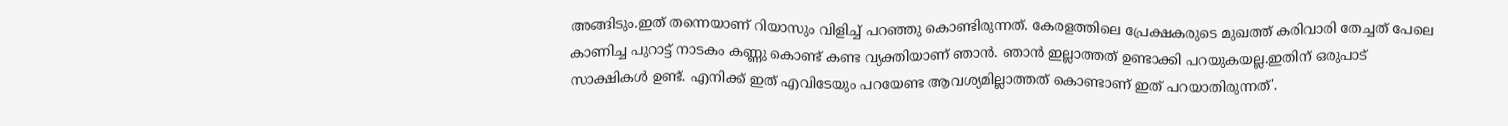അങ്ങിടും.ഇത് തന്നെയാണ് റിയാസും വിളിച്ച് പറഞ്ഞു കൊണ്ടിരുന്നത്. കേരളത്തിലെ പ്രേക്ഷകരുടെ മുഖത്ത് കരിവാരി തേച്ചത് പേലെ കാണിച്ച പുറാട്ട് നാടകം കണ്ണു കൊണ്ട് കണ്ട വ്യക്തിയാണ് ഞാൻ. ഞാൻ ഇല്ലാത്തത് ഉണ്ടാക്കി പറയുകയല്ല.ഇതിന് ഒരുപാട് സാക്ഷികൾ ഉണ്ട്. എനിക്ക് ഇത് എവിടേയും പറയേണ്ട ആവശ്യമില്ലാത്തത് കൊണ്ടാണ് ഇത് പറയാതിരുന്നത്'.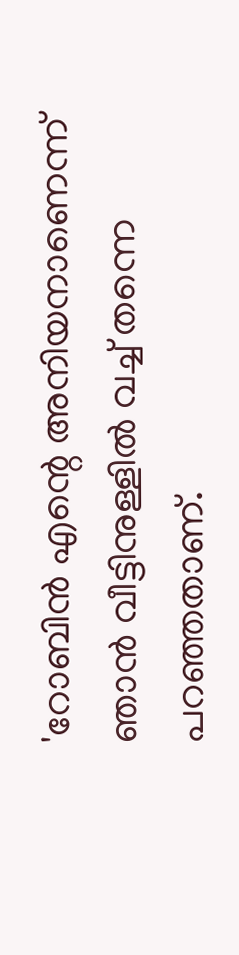'റോബിൻ എന്റെ അനിയനാണെന്ന് ഞാൻ വീട്ടിനുള്ളിൽ വച്ച് തന്നെ പറഞ്ഞതാണ്.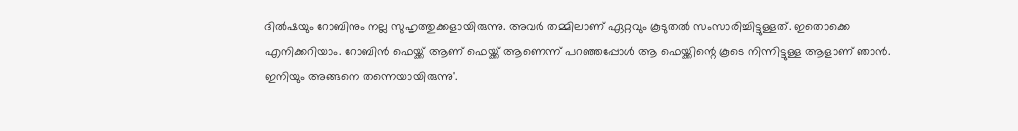ദിൽഷയും റോബിനും നല്ല സുഹൃത്തുക്കളായിരുന്നു. അവർ തമ്മിലാണ് ഏറ്റവും കൂടുതൽ സംസാരിച്ചിട്ടുള്ളത്. ഇതൊക്കെ എനിക്കറിയാം. റോബിൻ ഫെയ്ക്ക് ആണ് ഫെയ്ക്ക് ആണെന്ന് പറഞ്ഞപ്പോൾ ആ ഫെയ്ക്കിന്റെ കൂടെ നിന്നിട്ടുള്ള ആളാണ് ഞാൻ. ഇനിയും അങ്ങനെ തന്നെയായിരുന്നു'.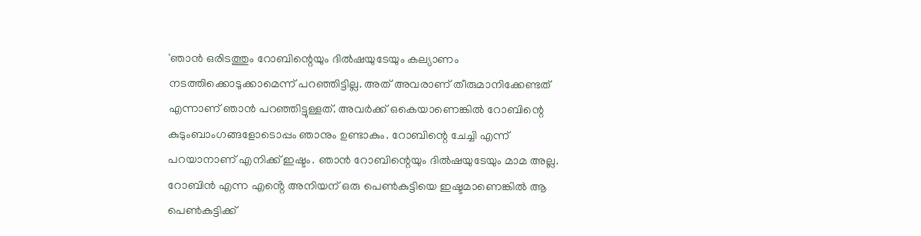'ഞാൻ ഒരിടത്തും റോബിന്റെയും ദിൽഷയുടേയും കല്യാണം നടത്തിക്കൊടുക്കാമെന്ന് പറഞ്ഞിട്ടില്ല. അത് അവരാണ് തീരുമാനിക്കേണ്ടത് എന്നാണ് ഞാൻ പറഞ്ഞിട്ടുള്ളത്. അവർക്ക് ഒകെയാണെങ്കിൽ റോബിന്റെ കുടുംബാംഗങ്ങളോടൊപ്പം ഞാനും ഉണ്ടാകും. റോബിന്റെ ചേച്ചി എന്ന് പറയാനാണ് എനിക്ക് ഇഷ്ടം. ഞാൻ റോബിന്റെയും ദിൽഷയുടേയും മാമ അല്ല. റോബിൻ എന്ന എൻ്റെ അനിയന് ഒരു പെൺകുട്ടിയെ ഇഷ്ടമാണെങ്കിൽ ആ പെൺകുട്ടിക്ക്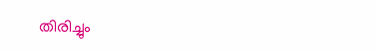തിരിച്ചും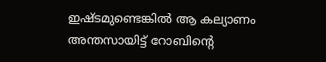ഇഷ്ടമുണ്ടെങ്കിൽ ആ കല്യാണം അന്തസായിട്ട് റോബിന്റെ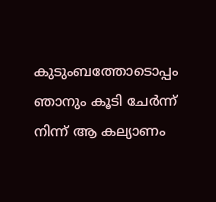കുടുംബത്തോടൊപ്പം ഞാനും കൂടി ചേർന്ന് നിന്ന് ആ കല്യാണം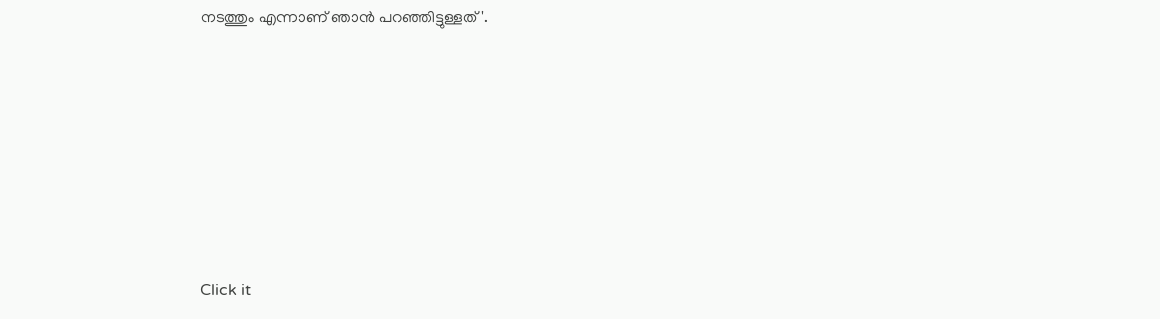നടത്തും എന്നാണ് ഞാൻ പറഞ്ഞിട്ടുള്ളത്'.












Click it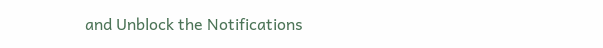and Unblock the Notifications